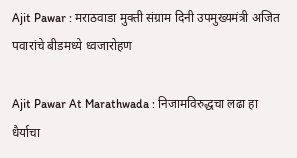Ajit Pawar : मराठवाडा मुक्ती संग्राम दिनी उपमुख्यमंत्री अजित पवारांचे बीडमध्ये ध्वजारोहण

Ajit Pawar At Marathwada : निजामविरुद्धचा लढा हा धैर्याचा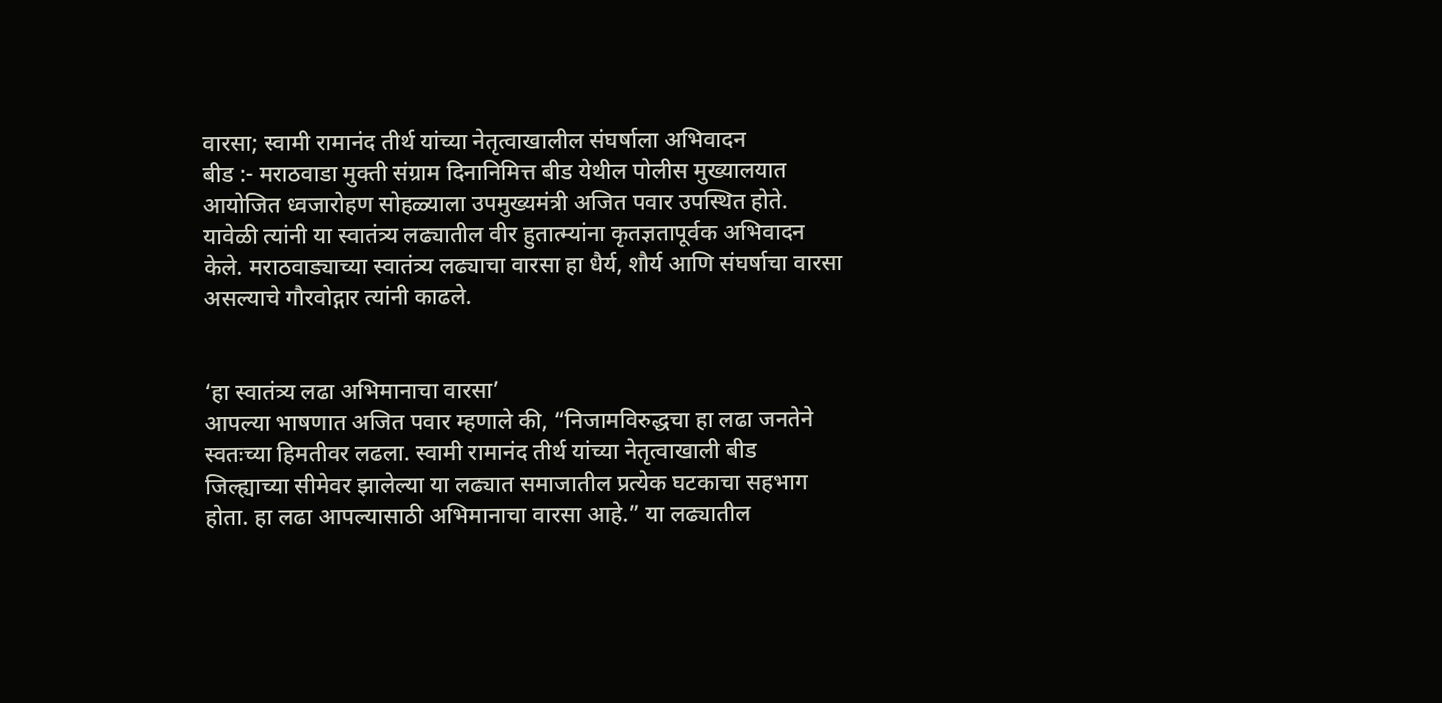वारसा; स्वामी रामानंद तीर्थ यांच्या नेतृत्वाखालील संघर्षाला अभिवादन
बीड :- मराठवाडा मुक्ती संग्राम दिनानिमित्त बीड येथील पोलीस मुख्यालयात आयोजित ध्वजारोहण सोहळ्याला उपमुख्यमंत्री अजित पवार उपस्थित होते. यावेळी त्यांनी या स्वातंत्र्य लढ्यातील वीर हुतात्म्यांना कृतज्ञतापूर्वक अभिवादन केले. मराठवाड्याच्या स्वातंत्र्य लढ्याचा वारसा हा धैर्य, शौर्य आणि संघर्षाचा वारसा असल्याचे गौरवोद्गार त्यांनी काढले.


‘हा स्वातंत्र्य लढा अभिमानाचा वारसा’
आपल्या भाषणात अजित पवार म्हणाले की, “निजामविरुद्धचा हा लढा जनतेने स्वतःच्या हिमतीवर लढला. स्वामी रामानंद तीर्थ यांच्या नेतृत्वाखाली बीड जिल्ह्याच्या सीमेवर झालेल्या या लढ्यात समाजातील प्रत्येक घटकाचा सहभाग होता. हा लढा आपल्यासाठी अभिमानाचा वारसा आहे.” या लढ्यातील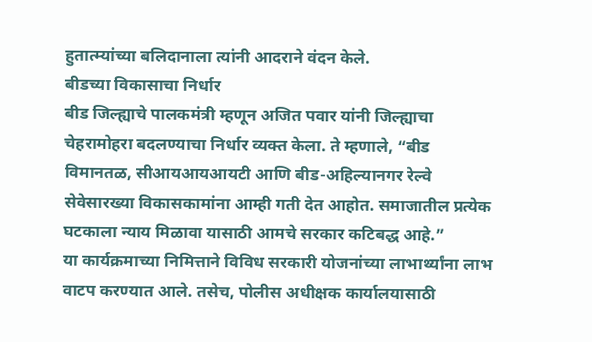हुतात्म्यांच्या बलिदानाला त्यांनी आदराने वंदन केले.
बीडच्या विकासाचा निर्धार
बीड जिल्ह्याचे पालकमंत्री म्हणून अजित पवार यांनी जिल्ह्याचा चेहरामोहरा बदलण्याचा निर्धार व्यक्त केला. ते म्हणाले, “बीड विमानतळ, सीआयआयआयटी आणि बीड-अहिल्यानगर रेल्वे सेवेसारख्या विकासकामांना आम्ही गती देत आहोत. समाजातील प्रत्येक घटकाला न्याय मिळावा यासाठी आमचे सरकार कटिबद्ध आहे.”
या कार्यक्रमाच्या निमित्ताने विविध सरकारी योजनांच्या लाभार्थ्यांना लाभ वाटप करण्यात आले. तसेच, पोलीस अधीक्षक कार्यालयासाठी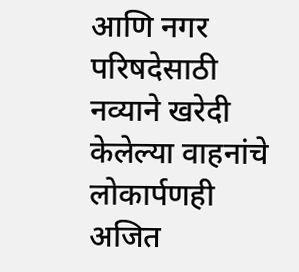आणि नगर परिषदेसाठी नव्याने खरेदी केलेल्या वाहनांचे लोकार्पणही अजित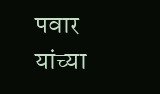पवार यांच्या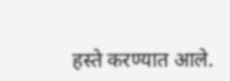हस्ते करण्यात आले.